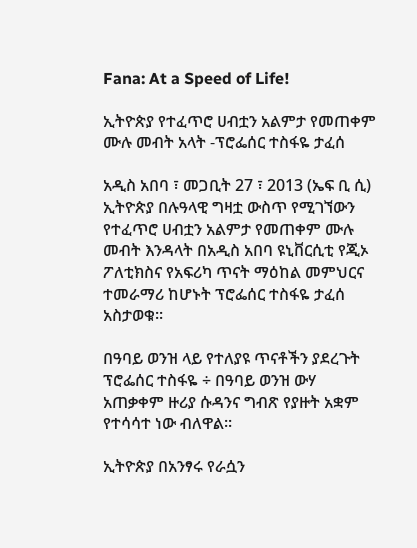Fana: At a Speed of Life!

ኢትዮጵያ የተፈጥሮ ሀብቷን አልምታ የመጠቀም ሙሉ መብት አላት -ፕሮፌሰር ተስፋዬ ታፈሰ

አዲስ አበባ ፣ መጋቢት 27 ፣ 2013 (ኤፍ ቢ ሲ) ኢትዮጵያ በሉዓላዊ ግዛቷ ውስጥ የሚገኘውን የተፈጥሮ ሀብቷን አልምታ የመጠቀም ሙሉ መብት እንዳላት በአዲስ አበባ ዩኒቨርሲቲ የጂኦ ፖለቲክስና የአፍሪካ ጥናት ማዕከል መምህርና ተመራማሪ ከሆኑት ፕሮፌሰር ተስፋዬ ታፈሰ አስታወቁ፡፡

በዓባይ ወንዝ ላይ የተለያዩ ጥናቶችን ያደረጉት ፕሮፌሰር ተስፋዬ ÷ በዓባይ ወንዝ ውሃ አጠቃቀም ዙሪያ ሱዳንና ግብጽ የያዙት አቋም የተሳሳተ ነው ብለዋል፡፡

ኢትዮጵያ በአንፃሩ የራሷን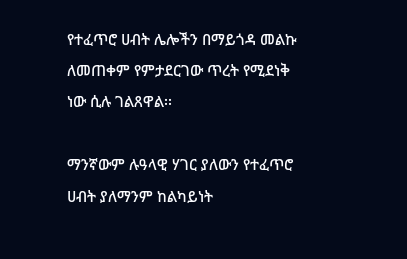የተፈጥሮ ሀብት ሌሎችን በማይጎዳ መልኩ ለመጠቀም የምታደርገው ጥረት የሚደነቅ ነው ሲሉ ገልጸዋል፡፡

ማንኛውም ሉዓላዊ ሃገር ያለውን የተፈጥሮ ሀብት ያለማንም ከልካይነት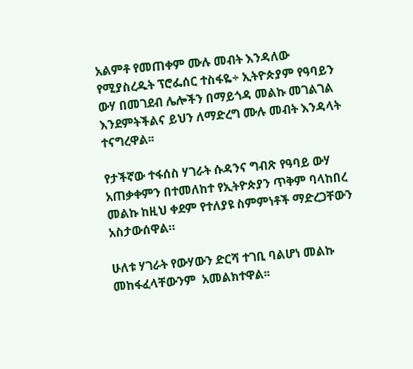አልምቶ የመጠቀም ሙሉ መብት እንዳለው የሚያስረዱት ፕሮፌሰር ተስፋዬ÷ ኢትዮጵያም የዓባይን ውሃ በመገደብ ሌሎችን በማይጎዳ መልኩ መገልገል እንደምትችልና ይህን ለማድረግ ሙሉ መብት እንዳላት ተናግረዋል፡፡

የታችኛው ተፋሰስ ሃገራት ሱዳንና ግብጽ የዓባይ ውሃ አጠቃቀምን በተመለከተ የኢትዮጵያን ጥቅም ባላከበረ መልኩ ከዚህ ቀደም የተለያዩ ስምምነቶች ማድረጋቸውን አስታውሰዋል።

ሁለቱ ሃገራት የውሃውን ድርሻ ተገቢ ባልሆነ መልኩ መከፋፈላቸውንም  አመልክተዋል፡፡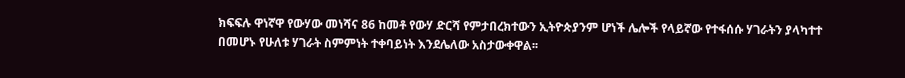ክፍፍሉ ዋነኛዋ የውሃው መነሻና 86 ከመቶ የውሃ ድርሻ የምታበረክተውን ኢትዮጵያንም ሆነች ሌሎች የላይኛው የተፋሰሱ ሃገራትን ያላካተተ በመሆኑ የሁለቱ ሃገራት ስምምነት ተቀባይነት እንደሌለው አስታውቀዋል፡፡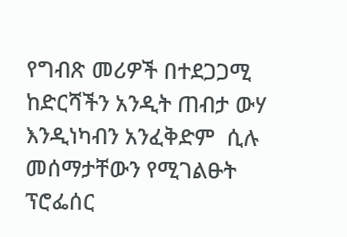የግብጽ መሪዎች በተደጋጋሚ ከድርሻችን አንዲት ጠብታ ውሃ እንዲነካብን አንፈቅድም  ሲሉ መሰማታቸውን የሚገልፁት ፕሮፌሰር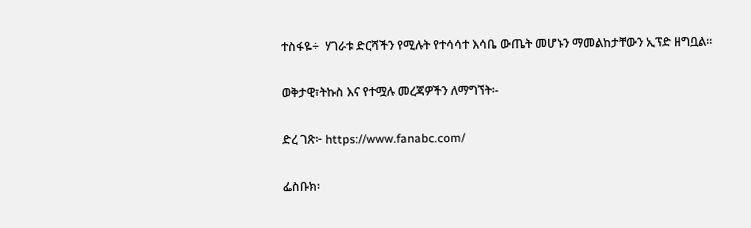ተስፋዬ÷  ሃገራቱ ድርሻችን የሚሉት የተሳሳተ እሳቤ ውጤት መሆኑን ማመልከታቸውን ኢፕድ ዘግቧል።

ወቅታዊ፣ትኩስ እና የተሟሉ መረጃዎችን ለማግኘት፡-

ድረ ገጽ፦ https://www.fanabc.com/

ፌስቡክ፡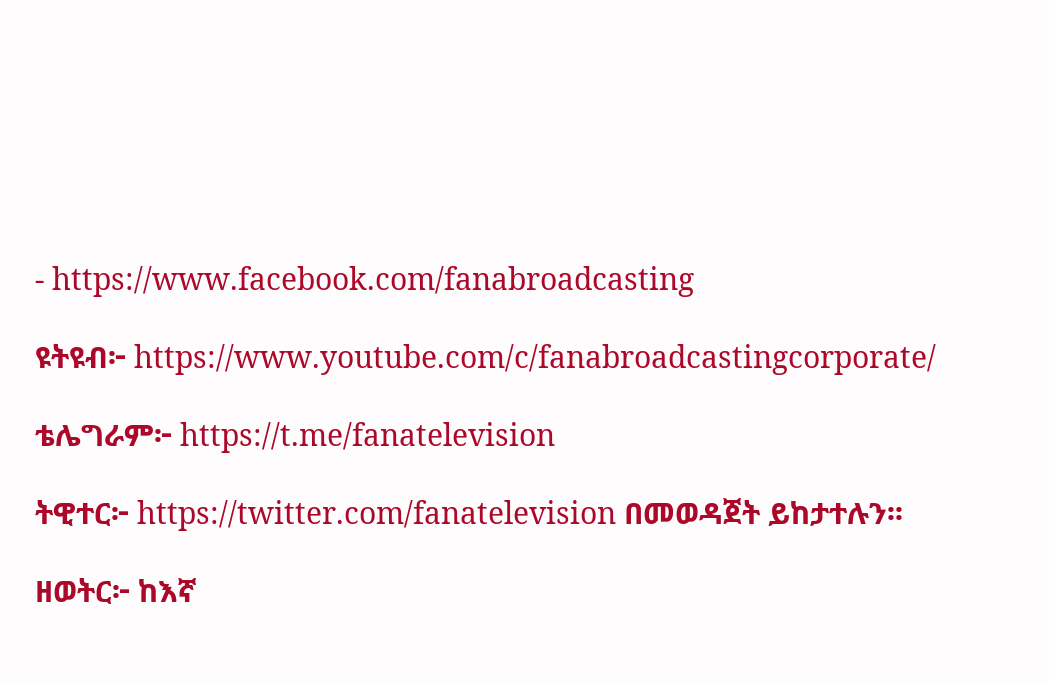- https://www.facebook.com/fanabroadcasting

ዩትዩብ፦ https://www.youtube.com/c/fanabroadcastingcorporate/

ቴሌግራም፦ https://t.me/fanatelevision

ትዊተር፦ https://twitter.com/fanatelevision በመወዳጀት ይከታተሉን፡፡

ዘወትር፦ ከእኛ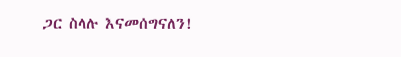ጋር ስላሉ እናመሰግናለን!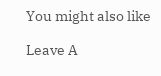You might also like

Leave A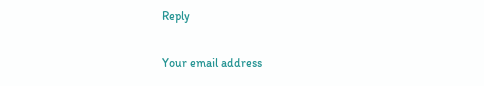Reply

Your email address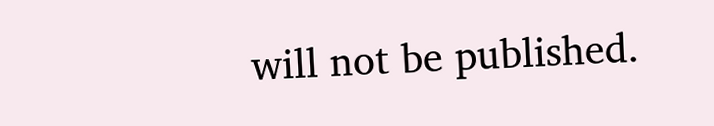will not be published.